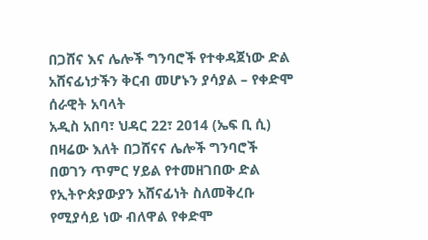በጋሸና እና ሌሎች ግንባሮች የተቀዳጀነው ድል አሸናፊነታችን ቅርብ መሆኑን ያሳያል – የቀድሞ ሰራዊት አባላት
አዲስ አበባ፣ ህዳር 22፣ 2014 (ኤፍ ቢ ሲ) በዛሬው እለት በጋሸናና ሌሎች ግንባሮች በወገን ጥምር ሃይል የተመዘገበው ድል የኢትዮጵያውያን አሸናፊነት ስለመቅረቡ የሚያሳይ ነው ብለዋል የቀድሞ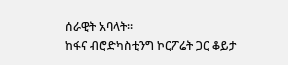ሰራዊት አባላት።
ከፋና ብሮድካስቲንግ ኮርፖሬት ጋር ቆይታ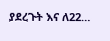ያደረጉት እና ለ22…